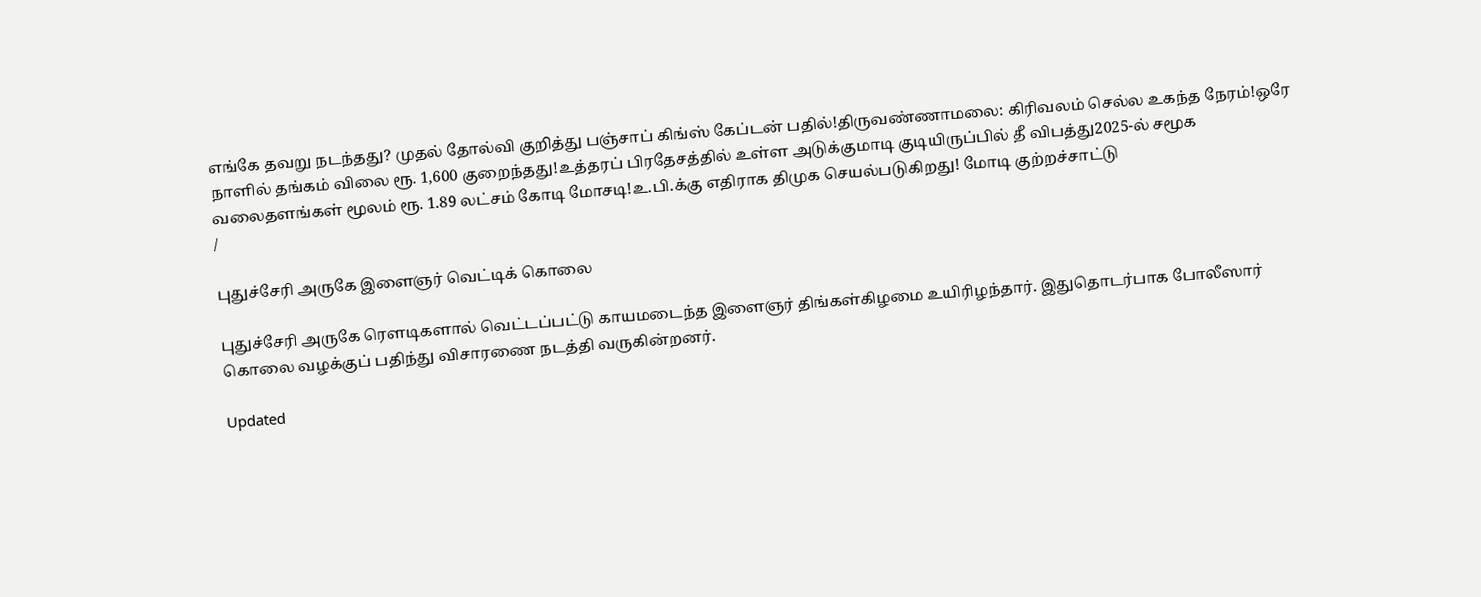எங்கே தவறு நடந்தது? முதல் தோல்வி குறித்து பஞ்சாப் கிங்ஸ் கேப்டன் பதில்!திருவண்ணாமலை: கிரிவலம் செல்ல உகந்த நேரம்!ஒரே நாளில் தங்கம் விலை ரூ. 1,600 குறைந்தது!உத்தரப் பிரதேசத்தில் உள்ள அடுக்குமாடி குடியிருப்பில் தீ விபத்து2025-ல் சமூக வலைதளங்கள் மூலம் ரூ. 1.89 லட்சம் கோடி மோசடி!உ.பி.க்கு எதிராக திமுக செயல்படுகிறது! மோடி குற்றச்சாட்டு
/

புதுச்சேரி அருகே இளைஞர் வெட்டிக் கொலை

புதுச்சேரி அருகே ரௌடிகளால் வெட்டப்பட்டு காயமடைந்த இளைஞர் திங்கள்கிழமை உயிரிழந்தார். இதுதொடர்பாக போலீஸார் கொலை வழக்குப் பதிந்து விசாரணை நடத்தி வருகின்றனர்.

Updated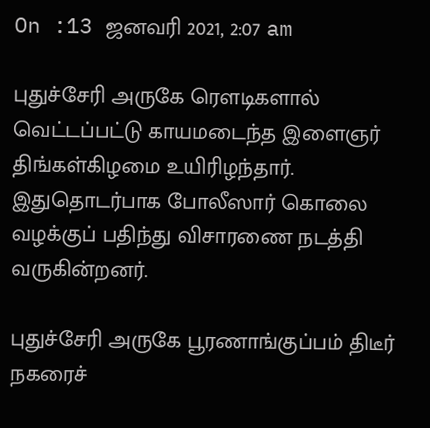On :13 ஜனவரி 2021, 2:07 am

புதுச்சேரி அருகே ரௌடிகளால் வெட்டப்பட்டு காயமடைந்த இளைஞர் திங்கள்கிழமை உயிரிழந்தார். இதுதொடர்பாக போலீஸார் கொலை வழக்குப் பதிந்து விசாரணை நடத்தி வருகின்றனர்.

புதுச்சேரி அருகே பூரணாங்குப்பம் திடீர் நகரைச்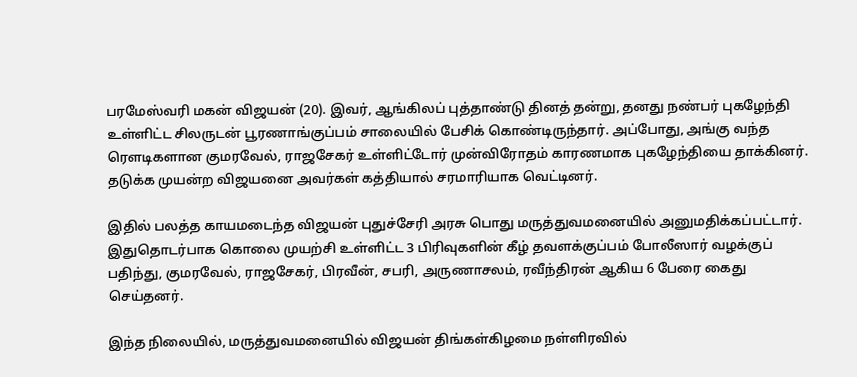பரமேஸ்வரி மகன் விஜயன் (20). இவர், ஆங்கிலப் புத்தாண்டு தினத் தன்று, தனது நண்பர் புகழேந்தி உள்ளிட்ட சிலருடன் பூரணாங்குப்பம் சாலையில் பேசிக் கொண்டிருந்தார். அப்போது, அங்கு வந்த ரௌடிகளான குமரவேல், ராஜசேகர் உள்ளிட்டோர் முன்விரோதம் காரணமாக புகழேந்தியை தாக்கினர். தடுக்க முயன்ற விஜயனை அவர்கள் கத்தியால் சரமாரியாக வெட்டினர்.

இதில் பலத்த காயமடைந்த விஜயன் புதுச்சேரி அரசு பொது மருத்துவமனையில் அனுமதிக்கப்பட்டார். இதுதொடர்பாக கொலை முயற்சி உள்ளிட்ட 3 பிரிவுகளின் கீழ் தவளக்குப்பம் போலீஸார் வழக்குப் பதிந்து, குமரவேல், ராஜசேகர், பிரவீன், சபரி, அருணாசலம், ரவீந்திரன் ஆகிய 6 பேரை கைது செய்தனர்.

இந்த நிலையில், மருத்துவமனையில் விஜயன் திங்கள்கிழமை நள்ளிரவில்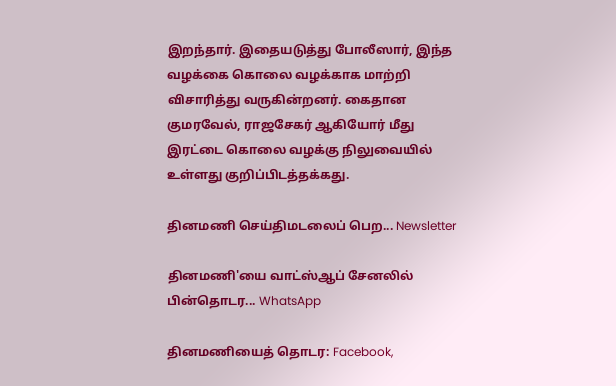இறந்தார். இதையடுத்து போலீஸார், இந்த வழக்கை கொலை வழக்காக மாற்றி விசாரித்து வருகின்றனர். கைதான குமரவேல், ராஜசேகர் ஆகியோர் மீது இரட்டை கொலை வழக்கு நிலுவையில் உள்ளது குறிப்பிடத்தக்கது.

தினமணி செய்திமடலைப் பெற... Newsletter

தினமணி'யை வாட்ஸ்ஆப் சேனலில் பின்தொடர... WhatsApp

தினமணியைத் தொடர: Facebook,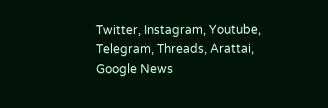Twitter, Instagram, Youtube, Telegram, Threads, Arattai, Google News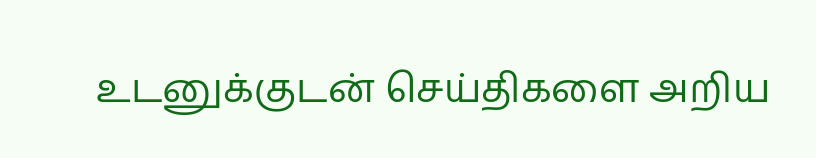உடனுக்குடன் செய்திகளை அறிய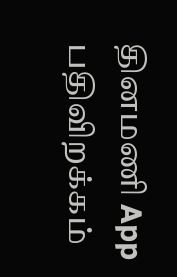தினமணி App பதிவிறக்கம்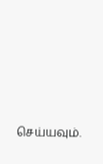செய்யவும்.